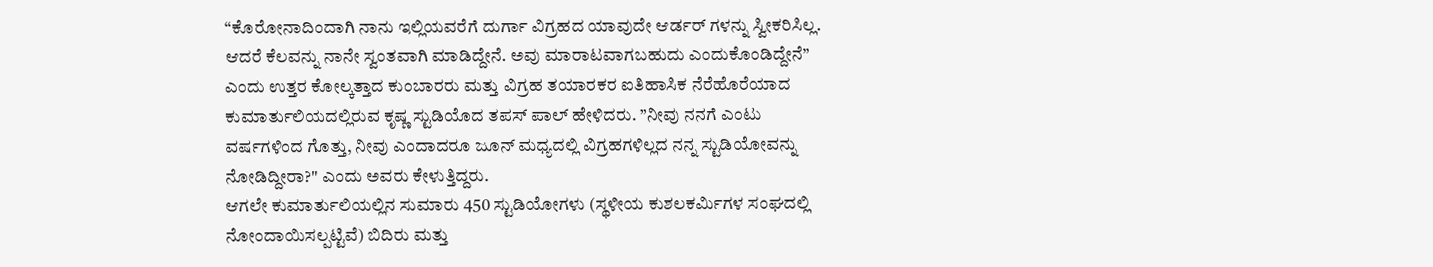“ಕೊರೋನಾದಿಂದಾಗಿ ನಾನು ಇಲ್ಲಿಯವರೆಗೆ ದುರ್ಗಾ ವಿಗ್ರಹದ ಯಾವುದೇ ಆರ್ಡರ್ ಗಳನ್ನು ಸ್ವೀಕರಿಸಿಲ್ಲ. ಆದರೆ ಕೆಲವನ್ನು ನಾನೇ ಸ್ವಂತವಾಗಿ ಮಾಡಿದ್ದೇನೆ. ಅವು ಮಾರಾಟವಾಗಬಹುದು ಎಂದುಕೊಂಡಿದ್ದೇನೆ” ಎಂದು ಉತ್ತರ ಕೋಲ್ಕತ್ತಾದ ಕುಂಬಾರರು ಮತ್ತು ವಿಗ್ರಹ ತಯಾರಕರ ಐತಿಹಾಸಿಕ ನೆರೆಹೊರೆಯಾದ ಕುಮಾರ್ತುಲಿಯದಲ್ಲಿರುವ ಕೃಷ್ಣ ಸ್ಟುಡಿಯೊದ ತಪಸ್ ಪಾಲ್ ಹೇಳಿದರು. ”ನೀವು ನನಗೆ ಎಂಟು ವರ್ಷಗಳಿಂದ ಗೊತ್ತು, ನೀವು ಎಂದಾದರೂ ಜೂನ್ ಮಧ್ಯದಲ್ಲಿ ವಿಗ್ರಹಗಳಿಲ್ಲದ ನನ್ನ ಸ್ಟುಡಿಯೋವನ್ನು ನೋಡಿದ್ದೀರಾ?" ಎಂದು ಅವರು ಕೇಳುತ್ತಿದ್ದರು.
ಆಗಲೇ ಕುಮಾರ್ತುಲಿಯಲ್ಲಿನ ಸುಮಾರು 450 ಸ್ಟುಡಿಯೋಗಳು (ಸ್ಥಳೀಯ ಕುಶಲಕರ್ಮಿಗಳ ಸಂಘದಲ್ಲಿ ನೋಂದಾಯಿಸಲ್ಪಟ್ಟಿವೆ) ಬಿದಿರು ಮತ್ತು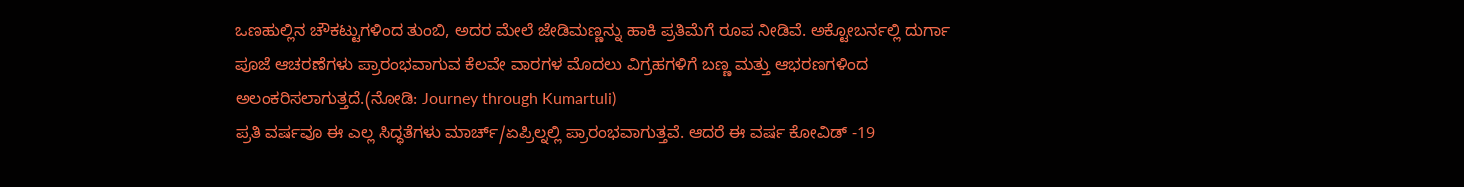ಒಣಹುಲ್ಲಿನ ಚೌಕಟ್ಟುಗಳಿಂದ ತುಂಬಿ, ಅದರ ಮೇಲೆ ಜೇಡಿಮಣ್ಣನ್ನು ಹಾಕಿ ಪ್ರತಿಮೆಗೆ ರೂಪ ನೀಡಿವೆ. ಅಕ್ಟೋಬರ್ನಲ್ಲಿ ದುರ್ಗಾ ಪೂಜೆ ಆಚರಣೆಗಳು ಪ್ರಾರಂಭವಾಗುವ ಕೆಲವೇ ವಾರಗಳ ಮೊದಲು ವಿಗ್ರಹಗಳಿಗೆ ಬಣ್ಣ ಮತ್ತು ಆಭರಣಗಳಿಂದ ಅಲಂಕರಿಸಲಾಗುತ್ತದೆ.(ನೋಡಿ: Journey through Kumartuli)
ಪ್ರತಿ ವರ್ಷವೂ ಈ ಎಲ್ಲ ಸಿದ್ಧತೆಗಳು ಮಾರ್ಚ್/ಏಪ್ರಿಲ್ನಲ್ಲಿ ಪ್ರಾರಂಭವಾಗುತ್ತವೆ. ಆದರೆ ಈ ವರ್ಷ ಕೋವಿಡ್ -19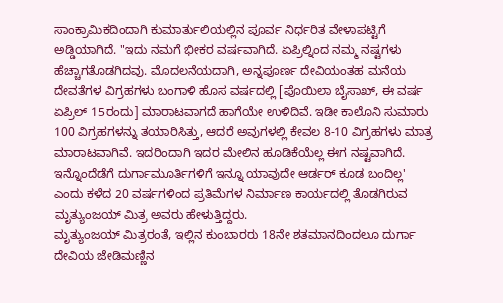ಸಾಂಕ್ರಾಮಿಕದಿಂದಾಗಿ ಕುಮಾರ್ತುಲಿಯಲ್ಲಿನ ಪೂರ್ವ ನಿರ್ಧರಿತ ವೇಳಾಪಟ್ಟಿಗೆ ಅಡ್ಡಿಯಾಗಿದೆ. "ಇದು ನಮಗೆ ಭೀಕರ ವರ್ಷವಾಗಿದೆ. ಏಪ್ರಿಲ್ನಿಂದ ನಮ್ಮ ನಷ್ಟಗಳು ಹೆಚ್ಚಾಗತೊಡಗಿದವು. ಮೊದಲನೆಯದಾಗಿ, ಅನ್ನಪೂರ್ಣ ದೇವಿಯಂತಹ ಮನೆಯ ದೇವತೆಗಳ ವಿಗ್ರಹಗಳು ಬಂಗಾಳಿ ಹೊಸ ವರ್ಷದಲ್ಲಿ [ಪೊಯಿಲಾ ಬೈಸಾಖ್, ಈ ವರ್ಷ ಏಪ್ರಿಲ್ 15ರಂದು] ಮಾರಾಟವಾಗದೆ ಹಾಗೆಯೇ ಉಳಿದಿವೆ. ಇಡೀ ಕಾಲೊನಿ ಸುಮಾರು 100 ವಿಗ್ರಹಗಳನ್ನು ತಯಾರಿಸಿತ್ತು, ಆದರೆ ಅವುಗಳಲ್ಲಿ ಕೇವಲ 8-10 ವಿಗ್ರಹಗಳು ಮಾತ್ರ ಮಾರಾಟವಾಗಿವೆ. ಇದರಿಂದಾಗಿ ಇದರ ಮೇಲಿನ ಹೂಡಿಕೆಯೆಲ್ಲ ಈಗ ನಷ್ಟವಾಗಿದೆ. ಇನ್ನೊಂದೆಡೆಗೆ ದುರ್ಗಾಮೂರ್ತಿಗಳಿಗೆ ಇನ್ನೂ ಯಾವುದೇ ಆರ್ಡರ್ ಕೂಡ ಬಂದಿಲ್ಲ' ಎಂದು ಕಳೆದ 20 ವರ್ಷಗಳಿಂದ ಪ್ರತಿಮೆಗಳ ನಿರ್ಮಾಣ ಕಾರ್ಯದಲ್ಲಿ ತೊಡಗಿರುವ ಮೃತ್ಯುಂಜಯ್ ಮಿತ್ರ ಅವರು ಹೇಳುತ್ತಿದ್ದರು.
ಮೃತ್ಯುಂಜಯ್ ಮಿತ್ರರಂತೆ, ಇಲ್ಲಿನ ಕುಂಬಾರರು 18ನೇ ಶತಮಾನದಿಂದಲೂ ದುರ್ಗಾ ದೇವಿಯ ಜೇಡಿಮಣ್ಣಿನ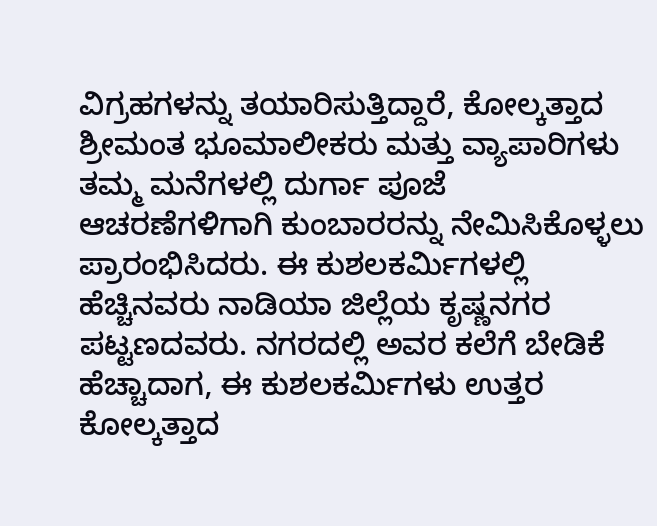ವಿಗ್ರಹಗಳನ್ನು ತಯಾರಿಸುತ್ತಿದ್ದಾರೆ, ಕೋಲ್ಕತ್ತಾದ ಶ್ರೀಮಂತ ಭೂಮಾಲೀಕರು ಮತ್ತು ವ್ಯಾಪಾರಿಗಳು ತಮ್ಮ ಮನೆಗಳಲ್ಲಿ ದುರ್ಗಾ ಪೂಜೆ ಆಚರಣೆಗಳಿಗಾಗಿ ಕುಂಬಾರರನ್ನು ನೇಮಿಸಿಕೊಳ್ಳಲು ಪ್ರಾರಂಭಿಸಿದರು. ಈ ಕುಶಲಕರ್ಮಿಗಳಲ್ಲಿ ಹೆಚ್ಚಿನವರು ನಾಡಿಯಾ ಜಿಲ್ಲೆಯ ಕೃಷ್ಣನಗರ ಪಟ್ಟಣದವರು. ನಗರದಲ್ಲಿ ಅವರ ಕಲೆಗೆ ಬೇಡಿಕೆ ಹೆಚ್ಚಾದಾಗ, ಈ ಕುಶಲಕರ್ಮಿಗಳು ಉತ್ತರ ಕೋಲ್ಕತ್ತಾದ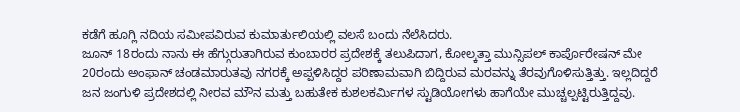ಕಡೆಗೆ ಹೂಗ್ಲಿ ನದಿಯ ಸಮೀಪವಿರುವ ಕುಮಾರ್ತುಲಿಯಲ್ಲಿ ವಲಸೆ ಬಂದು ನೆಲೆಸಿದರು.
ಜೂನ್ 18ರಂದು ನಾನು ಈ ಹೆಗ್ಗುರುತಾಗಿರುವ ಕುಂಬಾರರ ಪ್ರದೇಶಕ್ಕೆ ತಲುಪಿದಾಗ, ಕೋಲ್ಕತ್ತಾ ಮುನ್ಸಿಪಲ್ ಕಾರ್ಪೊರೇಷನ್ ಮೇ 20ರಂದು ಅಂಫಾನ್ ಚಂಡಮಾರುತವು ನಗರಕ್ಕೆ ಅಪ್ಪಳಿಸಿದ್ದರ ಪರಿಣಾಮವಾಗಿ ಬಿದ್ದಿರುವ ಮರವನ್ನು ತೆರವುಗೊಳಿಸುತ್ತಿತ್ತು. ಇಲ್ಲದಿದ್ದರೆ ಜನ ಜಂಗುಳಿ ಪ್ರದೇಶದಲ್ಲಿ ನೀರವ ಮೌನ ಮತ್ತು ಬಹುತೇಕ ಕುಶಲಕರ್ಮಿಗಳ ಸ್ಟುಡಿಯೋಗಳು ಹಾಗೆಯೇ ಮುಚ್ಚಲ್ಪಟ್ಟಿರುತ್ತಿದ್ದವು.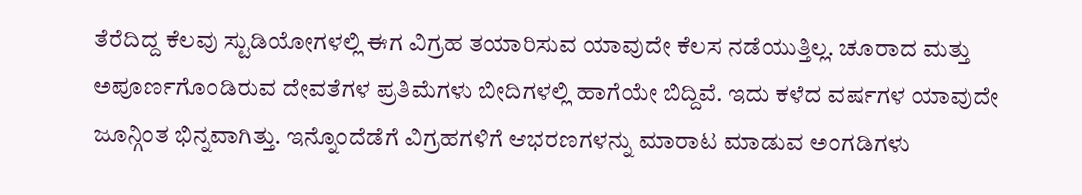ತೆರೆದಿದ್ದ ಕೆಲವು ಸ್ಟುಡಿಯೋಗಳಲ್ಲಿ ಈಗ ವಿಗ್ರಹ ತಯಾರಿಸುವ ಯಾವುದೇ ಕೆಲಸ ನಡೆಯುತ್ತಿಲ್ಲ. ಚೂರಾದ ಮತ್ತು ಅಪೂರ್ಣಗೊಂಡಿರುವ ದೇವತೆಗಳ ಪ್ರತಿಮೆಗಳು ಬೀದಿಗಳಲ್ಲಿ ಹಾಗೆಯೇ ಬಿದ್ದಿವೆ. ಇದು ಕಳೆದ ವರ್ಷಗಳ ಯಾವುದೇ ಜೂನ್ಗಿಂತ ಭಿನ್ನವಾಗಿತ್ತು. ಇನ್ನೊಂದೆಡೆಗೆ ವಿಗ್ರಹಗಳಿಗೆ ಆಭರಣಗಳನ್ನು ಮಾರಾಟ ಮಾಡುವ ಅಂಗಡಿಗಳು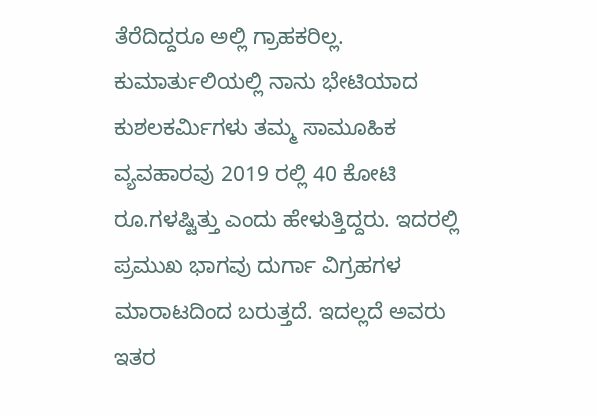ತೆರೆದಿದ್ದರೂ ಅಲ್ಲಿ ಗ್ರಾಹಕರಿಲ್ಲ.
ಕುಮಾರ್ತುಲಿಯಲ್ಲಿ ನಾನು ಭೇಟಿಯಾದ ಕುಶಲಕರ್ಮಿಗಳು ತಮ್ಮ ಸಾಮೂಹಿಕ ವ್ಯವಹಾರವು 2019 ರಲ್ಲಿ 40 ಕೋಟಿ ರೂ.ಗಳಷ್ಟಿತ್ತು ಎಂದು ಹೇಳುತ್ತಿದ್ದರು. ಇದರಲ್ಲಿ ಪ್ರಮುಖ ಭಾಗವು ದುರ್ಗಾ ವಿಗ್ರಹಗಳ ಮಾರಾಟದಿಂದ ಬರುತ್ತದೆ. ಇದಲ್ಲದೆ ಅವರು ಇತರ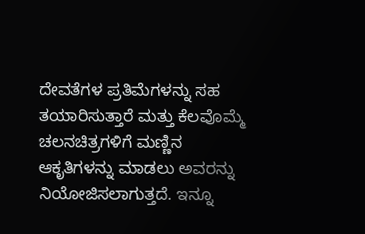ದೇವತೆಗಳ ಪ್ರತಿಮೆಗಳನ್ನು ಸಹ ತಯಾರಿಸುತ್ತಾರೆ ಮತ್ತು ಕೆಲವೊಮ್ಮೆ ಚಲನಚಿತ್ರಗಳಿಗೆ ಮಣ್ಣಿನ ಆಕೃತಿಗಳನ್ನು ಮಾಡಲು ಅವರನ್ನು ನಿಯೋಜಿಸಲಾಗುತ್ತದೆ. ಇನ್ನೂ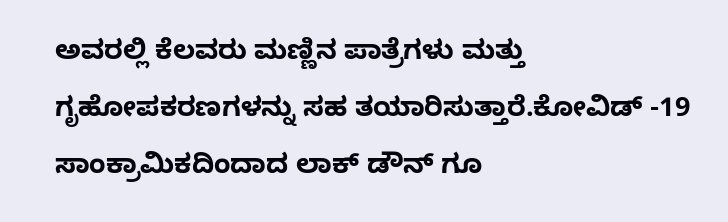ಅವರಲ್ಲಿ ಕೆಲವರು ಮಣ್ಣಿನ ಪಾತ್ರೆಗಳು ಮತ್ತು ಗೃಹೋಪಕರಣಗಳನ್ನು ಸಹ ತಯಾರಿಸುತ್ತಾರೆ.ಕೋವಿಡ್ -19 ಸಾಂಕ್ರಾಮಿಕದಿಂದಾದ ಲಾಕ್ ಡೌನ್ ಗೂ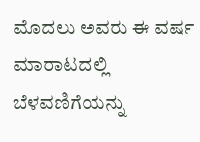ಮೊದಲು ಅವರು ಈ ವರ್ಷ ಮಾರಾಟದಲ್ಲಿ ಬೆಳವಣಿಗೆಯನ್ನು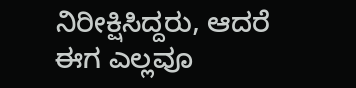ನಿರೀಕ್ಷಿಸಿದ್ದರು, ಆದರೆ ಈಗ ಎಲ್ಲವೂ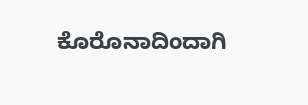ಕೊರೊನಾದಿಂದಾಗಿ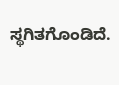ಸ್ಥಗಿತಗೊಂಡಿದೆ.